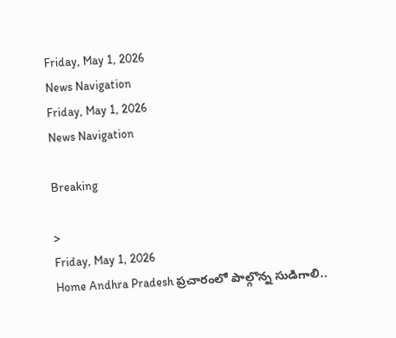Friday, May 1, 2026
News Navigation
Friday, May 1, 2026
News Navigation

Breaking

>
Friday, May 1, 2026
Home Andhra Pradesh ప్రచారంలో పాల్గొన్న సుడిగాలి..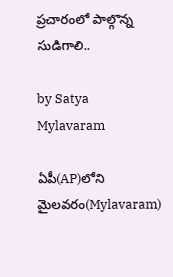ప్రచారంలో పాల్గొన్న సుడిగాలి..

by Satya
Mylavaram

ఏపీ(AP)లోని మైలవరం(Mylavaram)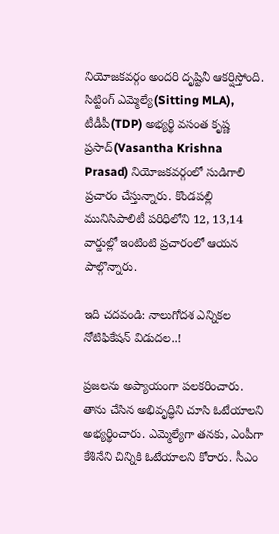నియోజకవర్గం అందరి దృష్టినీ ఆకర్షిస్తోంది. సిట్టింగ్ ఎమ్మెల్యే(Sitting MLA), టీడీపీ(TDP) అభ్యర్థి వసంత కృష్ణ ప్రసాద్(Vasantha Krishna Prasad) నియోజకవర్గంలో సుడిగాలి ప్రచారం చేస్తున్నారు. కొండపల్లి మునిసిపాలిటీ పరిధిలోని 12, 13,14 వార్డుల్లో ఇంటింటి ప్రచారంలో ఆయన పాల్గొన్నారు.

ఇది చదవండి: నాలుగోదశ ఎన్నికల నోటిఫికేషన్‌ విడుదల..!

ప్రజలను అప్యాయంగా పలకరించారు. తాను చేసిన అభివృద్ధిని చూసి ఓటేయాలని అభ్యర్థించారు. ఎమ్మెల్యేగా తనకు, ఎంపీగా కేశినేని చిన్నికి ఓటేయాలని కోరారు. సీఎం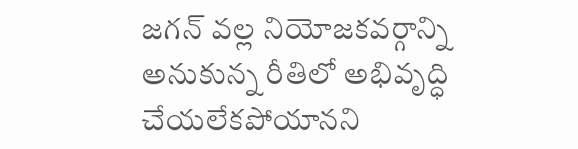జగన్ వల్ల నియోజకవర్గాన్ని అనుకున్న రీతిలో అభివృద్ధి చేయలేకపోయానని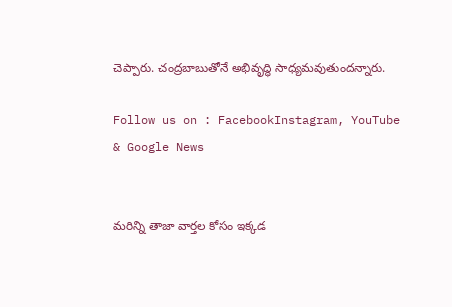చెప్పారు. చంద్రబాబుతోనే అభివృద్ధి సాధ్యమవుతుందన్నారు.

Follow us on : FacebookInstagram, YouTube & Google News


మరిన్ని తాజా వార్తల కోసం ఇక్కడ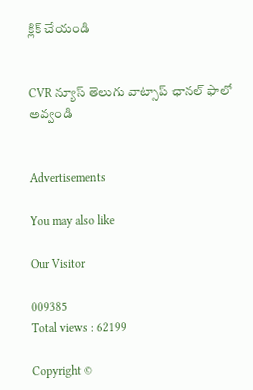క్లిక్ చేయండి


CVR న్యూస్ తెలుగు వాట్సాప్ ఛానల్ ఫాలో అవ్వండి


Advertisements

You may also like

Our Visitor

009385
Total views : 62199

Copyright ©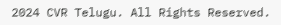2024 CVR Telugu. All Rights Reserved.